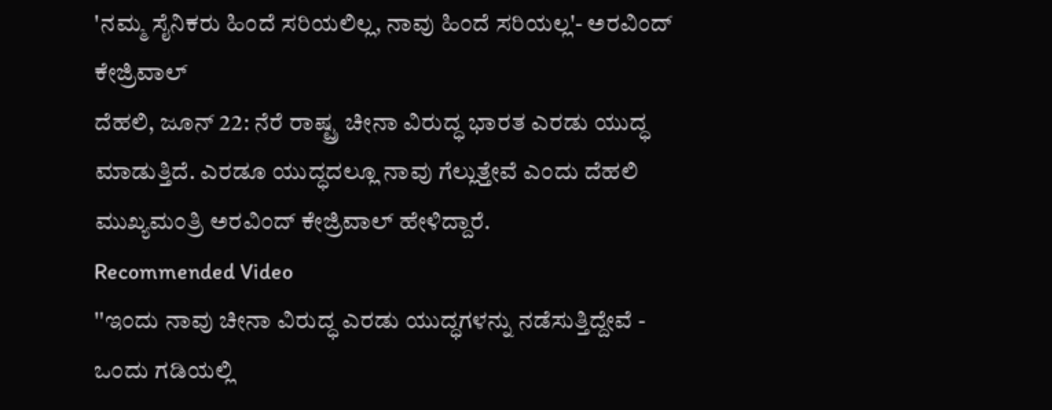'ನಮ್ಮ ಸೈನಿಕರು ಹಿಂದೆ ಸರಿಯಲಿಲ್ಲ, ನಾವು ಹಿಂದೆ ಸರಿಯಲ್ಲ'- ಅರವಿಂದ್ ಕೇಜ್ರಿವಾಲ್
ದೆಹಲಿ, ಜೂನ್ 22: ನೆರೆ ರಾಷ್ಟ್ರ ಚೀನಾ ವಿರುದ್ಧ ಭಾರತ ಎರಡು ಯುದ್ಧ ಮಾಡುತ್ತಿದೆ. ಎರಡೂ ಯುದ್ಧದಲ್ಲೂ ನಾವು ಗೆಲ್ಲುತ್ತೇವೆ ಎಂದು ದೆಹಲಿ ಮುಖ್ಯಮಂತ್ರಿ ಅರವಿಂದ್ ಕೇಜ್ರಿವಾಲ್ ಹೇಳಿದ್ದಾರೆ.
Recommended Video
''ಇಂದು ನಾವು ಚೀನಾ ವಿರುದ್ಧ ಎರಡು ಯುದ್ಧಗಳನ್ನು ನಡೆಸುತ್ತಿದ್ದೇವೆ - ಒಂದು ಗಡಿಯಲ್ಲಿ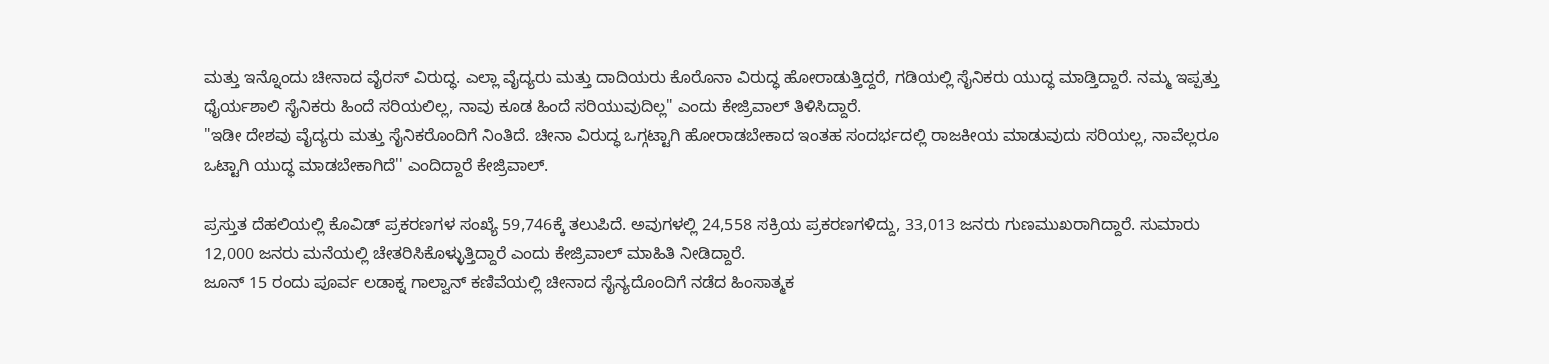ಮತ್ತು ಇನ್ನೊಂದು ಚೀನಾದ ವೈರಸ್ ವಿರುದ್ಧ. ಎಲ್ಲಾ ವೈದ್ಯರು ಮತ್ತು ದಾದಿಯರು ಕೊರೊನಾ ವಿರುದ್ಧ ಹೋರಾಡುತ್ತಿದ್ದರೆ, ಗಡಿಯಲ್ಲಿ ಸೈನಿಕರು ಯುದ್ಧ ಮಾಡ್ತಿದ್ದಾರೆ. ನಮ್ಮ ಇಪ್ಪತ್ತು ಧೈರ್ಯಶಾಲಿ ಸೈನಿಕರು ಹಿಂದೆ ಸರಿಯಲಿಲ್ಲ, ನಾವು ಕೂಡ ಹಿಂದೆ ಸರಿಯುವುದಿಲ್ಲ" ಎಂದು ಕೇಜ್ರಿವಾಲ್ ತಿಳಿಸಿದ್ದಾರೆ.
"ಇಡೀ ದೇಶವು ವೈದ್ಯರು ಮತ್ತು ಸೈನಿಕರೊಂದಿಗೆ ನಿಂತಿದೆ. ಚೀನಾ ವಿರುದ್ಧ ಒಗ್ಗಟ್ಟಾಗಿ ಹೋರಾಡಬೇಕಾದ ಇಂತಹ ಸಂದರ್ಭದಲ್ಲಿ ರಾಜಕೀಯ ಮಾಡುವುದು ಸರಿಯಲ್ಲ, ನಾವೆಲ್ಲರೂ ಒಟ್ಟಾಗಿ ಯುದ್ಧ ಮಾಡಬೇಕಾಗಿದೆ'' ಎಂದಿದ್ದಾರೆ ಕೇಜ್ರಿವಾಲ್.

ಪ್ರಸ್ತುತ ದೆಹಲಿಯಲ್ಲಿ ಕೊವಿಡ್ ಪ್ರಕರಣಗಳ ಸಂಖ್ಯೆ 59,746ಕ್ಕೆ ತಲುಪಿದೆ. ಅವುಗಳಲ್ಲಿ 24,558 ಸಕ್ರಿಯ ಪ್ರಕರಣಗಳಿದ್ದು, 33,013 ಜನರು ಗುಣಮುಖರಾಗಿದ್ದಾರೆ. ಸುಮಾರು 12,000 ಜನರು ಮನೆಯಲ್ಲಿ ಚೇತರಿಸಿಕೊಳ್ಳುತ್ತಿದ್ದಾರೆ ಎಂದು ಕೇಜ್ರಿವಾಲ್ ಮಾಹಿತಿ ನೀಡಿದ್ದಾರೆ.
ಜೂನ್ 15 ರಂದು ಪೂರ್ವ ಲಡಾಕ್ನ ಗಾಲ್ವಾನ್ ಕಣಿವೆಯಲ್ಲಿ ಚೀನಾದ ಸೈನ್ಯದೊಂದಿಗೆ ನಡೆದ ಹಿಂಸಾತ್ಮಕ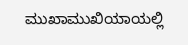ಮುಖಾಮುಖಿಯಾಯಲ್ಲಿ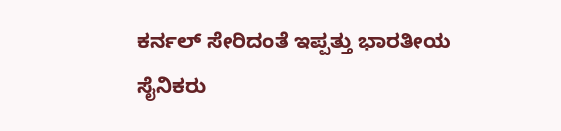ಕರ್ನಲ್ ಸೇರಿದಂತೆ ಇಪ್ಪತ್ತು ಭಾರತೀಯ ಸೈನಿಕರು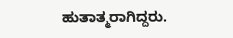ಹುತಾತ್ಮರಾಗಿದ್ದರು.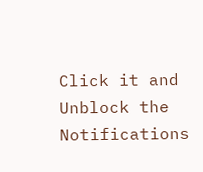Click it and Unblock the Notifications